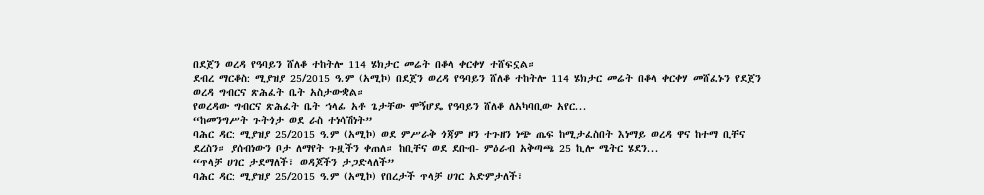በደጀን ወረዳ የዓባይን ሸለቆ ተከትሎ 114 ሄክታር መሬት በቆላ ቀርቀሃ ተሸፍኗል።
ደብረ ማርቆስ: ሚያዝያ 25/2015 ዓ.ም (አሚኮ) በደጀን ወረዳ የዓባይን ሸለቆ ተከትሎ 114 ሄክታር መሬት በቆላ ቀርቀሃ መሸፈኑን የደጀን ወረዳ ግብርና ጽሕፈት ቤት አስታውቋል።
የወረዳው ግብርና ጽሕፈት ቤት ኀላፊ አቶ ጌታቸው ሞኝሆዴ የዓባይን ሸለቆ ለአካባቢው አየር...
“ከመንግሥት ጉትጎታ ወደ ራስ ተነሳሽነት”
ባሕር ዳር: ሚያዝያ 25/2015 ዓ.ም (አሚኮ) ወደ ምሥራቅ ጎጃም ዞን ተጉዘን ነጭ ጤፍ ከሚታፈስበት እነማይ ወረዳ ዋና ከተማ ቢቸና ደረስን። ያሰብነውን ቦታ ለማየት ጉዟችን ቀጠለ። ከቢቸና ወደ ደቡብ- ምዕራብ አቅጣጫ 25 ኪሎ ሜትር ሄደን...
“ጥላቻ ሀገር ታደማለች፣ ወዳጆችን ታጋድላለች”
ባሕር ዳር: ሚያዝያ 25/2015 ዓ.ም (አሚኮ) የበረታች ጥላቻ ሀገር አድምታለች፣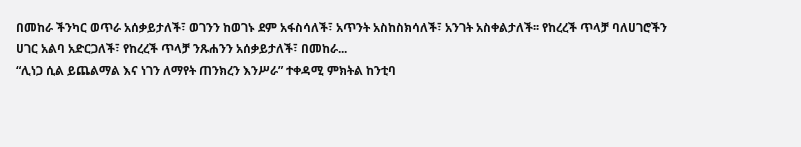በመከራ ችንካር ወጥራ አሰቃይታለች፣ ወገንን ከወገኑ ደም አፋስሳለች፣ አጥንት አስከስክሳለች፣ አንገት አስቀልታለች፡፡ የከረረች ጥላቻ ባለሀገሮችን ሀገር አልባ አድርጋለች፣ የከረረች ጥላቻ ንጹሐንን አሰቃይታለች፣ በመከራ...
“ሊነጋ ሲል ይጨልማል እና ነገን ለማየት ጠንክረን እንሥራ” ተቀዳሚ ምክትል ከንቲባ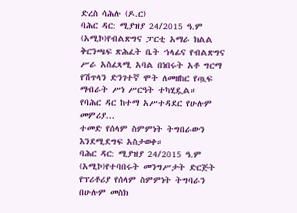ድረስ ሳሕሉ (ዶ.ር)
ባሕር ዳር: ሚያዝያ 24/2015 ዓ.ም (አሚኮ)የብልጽግና ፓርቲ አማራ ክልል ቅርንጫፍ ጽሕፈት ቤት ኀላፊና የብልጽግና ሥራ አስፈጻሚ አባል በነበሩት አቶ ግርማ የሽጥላን ድንገተኛ ሞት ለመዘከር የጧፍ ማብራት ሥነ ሥርዓት ተካሂዷል።
የባሕር ዳር ከተማ አሥተዳደር የሁሉም መምሪያ...
ተመድ የሰላም ስምምነት ትግበራውን እንደሚደግፍ አስታወቀ።
ባሕር ዳር: ሚያዝያ 24/2015 ዓ.ም (አሚኮ)የተባበሩት መንግሥታት ድርጅት የፕሪቶሪያ የሰላም ስምምነት ትግባራን በሁሉም መስክ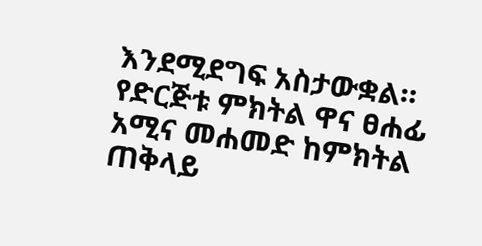እንደሚደግፍ አስታውቋል።
የድርጅቱ ምክትል ዋና ፀሐፊ አሚና መሐመድ ከምክትል ጠቅላይ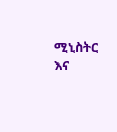ሚኒስትር እና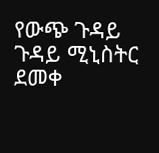የውጭ ጉዳይ ጉዳይ ሚኒስትር ደመቀ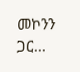መኮንን ጋር...